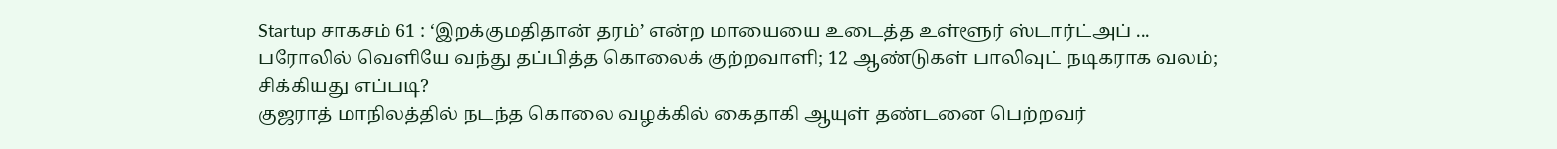Startup சாகசம் 61 : ‘இறக்குமதிதான் தரம்’ என்ற மாயையை உடைத்த உள்ளூர் ஸ்டார்ட்அப் ...
பரோலில் வெளியே வந்து தப்பித்த கொலைக் குற்றவாளி; 12 ஆண்டுகள் பாலிவுட் நடிகராக வலம்; சிக்கியது எப்படி?
குஜராத் மாநிலத்தில் நடந்த கொலை வழக்கில் கைதாகி ஆயுள் தண்டனை பெற்றவர்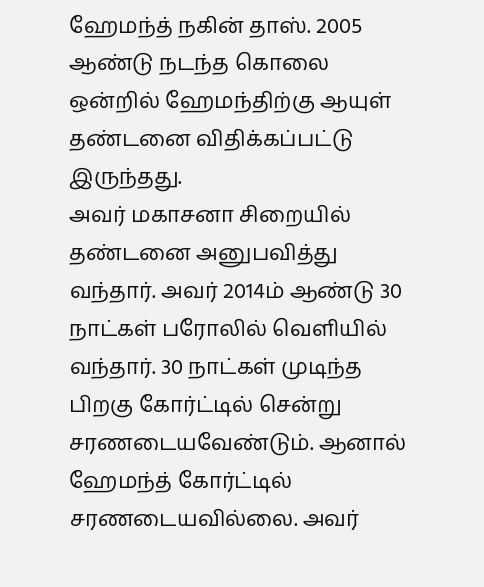ஹேமந்த் நகின் தாஸ். 2005 ஆண்டு நடந்த கொலை ஒன்றில் ஹேமந்திற்கு ஆயுள் தண்டனை விதிக்கப்பட்டு இருந்தது.
அவர் மகாசனா சிறையில் தண்டனை அனுபவித்து வந்தார். அவர் 2014ம் ஆண்டு 30 நாட்கள் பரோலில் வெளியில் வந்தார். 30 நாட்கள் முடிந்த பிறகு கோர்ட்டில் சென்று சரணடையவேண்டும். ஆனால் ஹேமந்த் கோர்ட்டில் சரணடையவில்லை. அவர்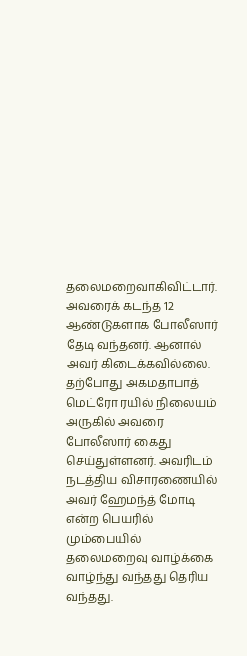தலைமறைவாகிவிட்டார். அவரைக் கடந்த 12 ஆண்டுகளாக போலீஸார் தேடி வந்தனர். ஆனால் அவர் கிடைக்கவில்லை.
தற்போது அகமதாபாத் மெட்ரோ ரயில் நிலையம் அருகில் அவரை போலீஸார் கைது செய்துள்ளனர். அவரிடம் நடத்திய விசாரணையில் அவர் ஹேமந்த் மோடி என்ற பெயரில் மும்பையில் தலைமறைவு வாழ்க்கை வாழ்ந்து வந்தது தெரிய வந்தது.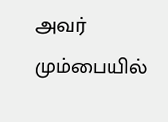அவர் மும்பையில்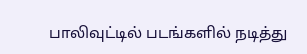பாலிவுட்டில் படங்களில் நடித்து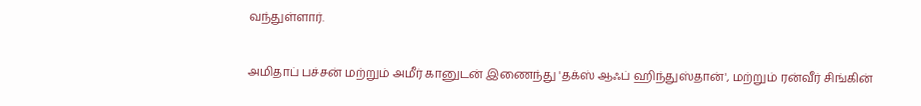வந்துள்ளார்.

அமிதாப் பச்சன் மற்றும் அமீர் கானுடன் இணைந்து 'தக்ஸ் ஆஃப் ஹிந்துஸ்தான்', மற்றும் ரன்வீர் சிங்கின்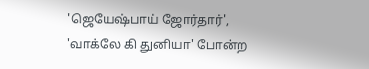'ஜெயேஷ்பாய் ஜோர்தார்', 'வாக்லே கி துனியா' போன்ற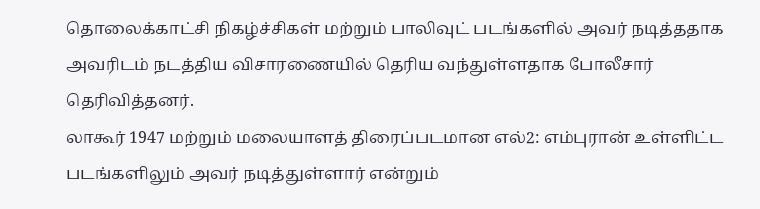தொலைக்காட்சி நிகழ்ச்சிகள் மற்றும் பாலிவுட் படங்களில் அவர் நடித்ததாக அவரிடம் நடத்திய விசாரணையில் தெரிய வந்துள்ளதாக போலீசார் தெரிவித்தனர்.
லாகூர் 1947 மற்றும் மலையாளத் திரைப்படமான எல்2: எம்புரான் உள்ளிட்ட படங்களிலும் அவர் நடித்துள்ளார் என்றும்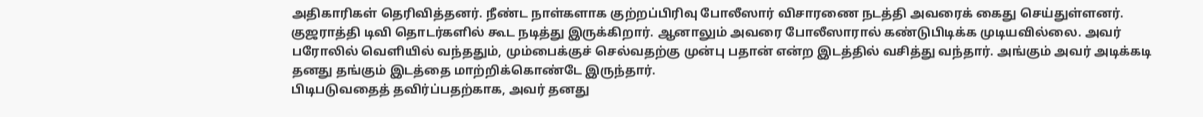அதிகாரிகள் தெரிவித்தனர். நீண்ட நாள்களாக குற்றப்பிரிவு போலீஸார் விசாரணை நடத்தி அவரைக் கைது செய்துள்ளனர்.
குஜராத்தி டிவி தொடர்களில் கூட நடித்து இருக்கிறார். ஆனாலும் அவரை போலீஸாரால் கண்டுபிடிக்க முடியவில்லை. அவர் பரோலில் வெளியில் வந்ததும், மும்பைக்குச் செல்வதற்கு முன்பு பதான் என்ற இடத்தில் வசித்து வந்தார். அங்கும் அவர் அடிக்கடி தனது தங்கும் இடத்தை மாற்றிக்கொண்டே இருந்தார்.
பிடிபடுவதைத் தவிர்ப்பதற்காக, அவர் தனது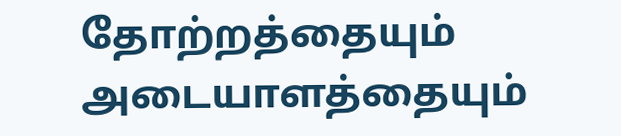தோற்றத்தையும் அடையாளத்தையும்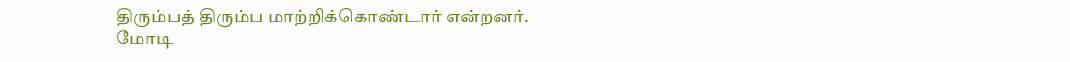திரும்பத் திரும்ப மாற்றிக்கொண்டார் என்றனர்.
மோடி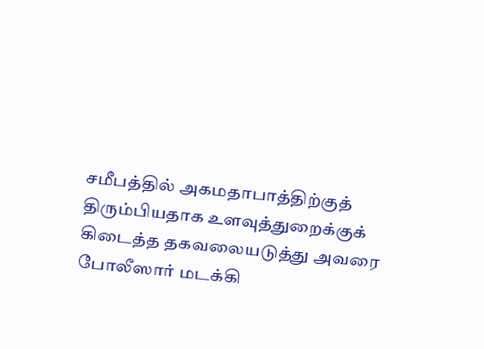சமீபத்தில் அகமதாபாத்திற்குத் திரும்பியதாக உளவுத்துறைக்குக் கிடைத்த தகவலையடுத்து அவரை போலீஸார் மடக்கி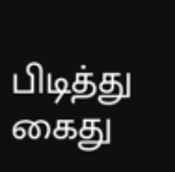பிடித்து கைது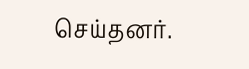செய்தனர்.